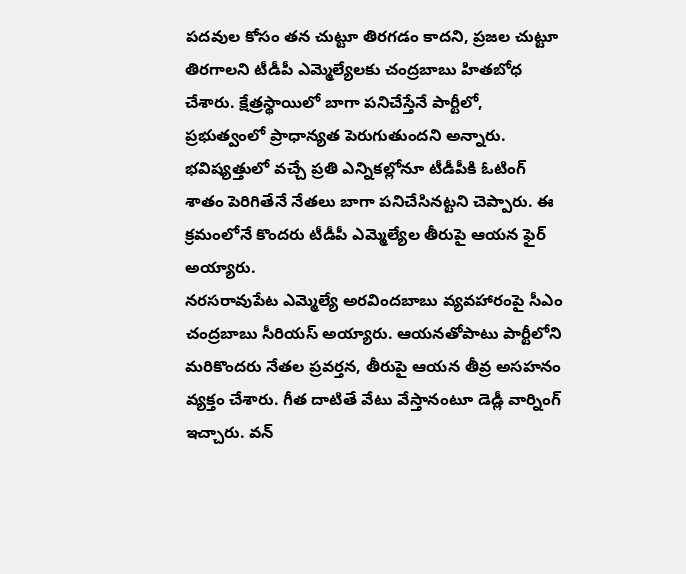పదవుల కోసం తన చుట్టూ తిరగడం కాదని, ప్రజల చుట్టూ తిరగాలని టీడీపీ ఎమ్మెల్యేలకు చంద్రబాబు హితబోధ చేశారు. క్షేత్రస్థాయిలో బాగా పనిచేస్తేనే పార్టీలో, ప్రభుత్వంలో ప్రాధాన్యత పెరుగుతుందని అన్నారు. భవిష్యత్తులో వచ్చే ప్రతి ఎన్నికల్లోనూ టీడీపీకి ఓటింగ్ శాతం పెరిగితేనే నేతలు బాగా పనిచేసినట్టని చెప్పారు. ఈ క్రమంలోనే కొందరు టీడీపీ ఎమ్మెల్యేల తీరుపై ఆయన ఫైర్ అయ్యారు.
నరసరావుపేట ఎమ్మెల్యే అరవిందబాబు వ్యవహారంపై సీఎం చంద్రబాబు సీరియస్ అయ్యారు. ఆయనతోపాటు పార్టీలోని మరికొందరు నేతల ప్రవర్తన, తీరుపై ఆయన తీవ్ర అసహనం వ్యక్తం చేశారు. గీత దాటితే వేటు వేస్తానంటూ డెడ్లీ వార్నింగ్ ఇచ్చారు. వన్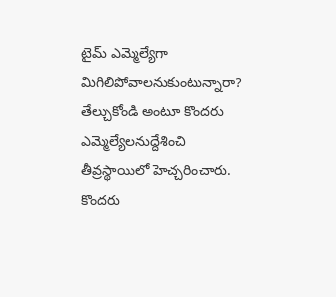టైమ్ ఎమ్మెల్యేగా మిగిలిపోవాలనుకుంటున్నారా? తేల్చుకోండి అంటూ కొందరు ఎమ్మెల్యేలనుద్దేశించి తీవ్రస్థాయిలో హెచ్చరించారు. కొందరు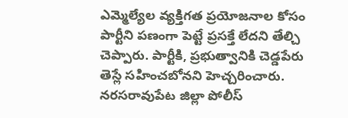ఎమ్మెల్యేల వ్యక్తిగత ప్రయోజనాల కోసం పార్టీని పణంగా పెట్టే ప్రసక్తే లేదని తేల్చి చెప్పారు. పార్టీకి, ప్రభుత్వానికి చెడ్డపేరు తెస్లే సహించబోనని హెచ్చరించారు.
నరసరావుపేట జిల్లా పోలీస్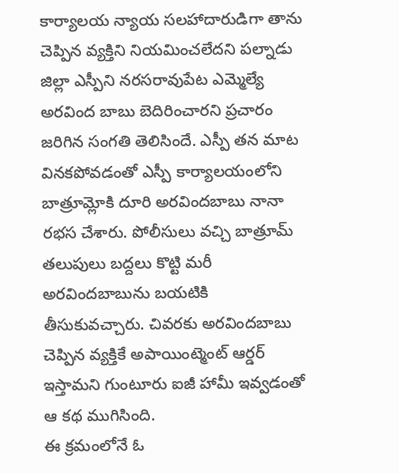కార్యాలయ న్యాయ సలహాదారుడిగా తాను చెప్పిన వ్యక్తిని నియమించలేదని పల్నాడు జిల్లా ఎస్పీని నరసరావుపేట ఎమ్మెల్యే అరవింద బాబు బెదిరించారని ప్రచారం జరిగిన సంగతి తెలిసిందే. ఎస్పీ తన మాట వినకపోవడంతో ఎస్పీ కార్యాలయంలోని బాత్రూమ్లోకి దూరి అరవిందబాబు నానా రభస చేశారు. పోలీసులు వచ్చి బాత్రూమ్ తలుపులు బద్దలు కొట్టి మరీ అరవిందబాబును బయటికి తీసుకువచ్చారు. చివరకు అరవిందబాబు చెప్పిన వ్యక్తికే అపాయింట్మెంట్ ఆర్డర్ ఇస్తామని గుంటూరు ఐజీ హామీ ఇవ్వడంతో ఆ కథ ముగిసింది.
ఈ క్రమంలోనే ఓ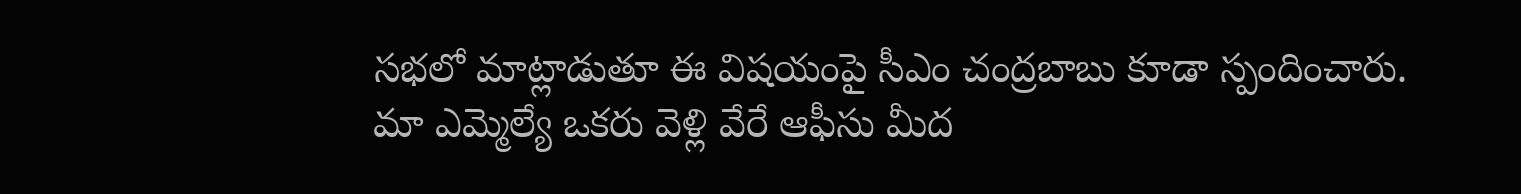సభలో మాట్లాడుతూ ఈ విషయంపై సీఎం చంద్రబాబు కూడా స్పందించారు. మా ఎమ్మెల్యే ఒకరు వెళ్లి వేరే ఆఫీసు మీద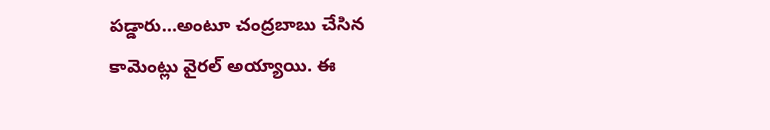పడ్డారు…అంటూ చంద్రబాబు చేసిన కామెంట్లు వైరల్ అయ్యాయి. ఈ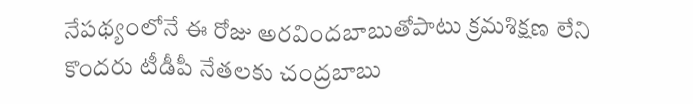నేపథ్యంలోనే ఈ రోజు అరవిందబాబుతోపాటు క్రమశిక్షణ లేని కొందరు టీడీపీ నేతలకు చంద్రబాబు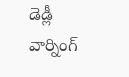డెడ్లీ వార్నింగ్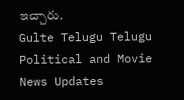ఇచ్చారు.
Gulte Telugu Telugu Political and Movie News Updates